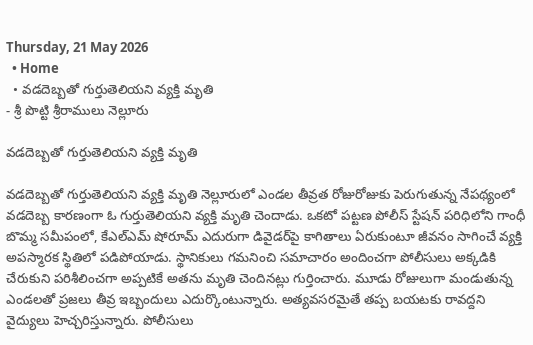Thursday, 21 May 2026
  • Home
  • వడదెబ్బతో గుర్తుతెలియని వ్యక్తి మృతి
- శ్రీ పొట్టి శ్రీరాములు నెల్లూరు

వడదెబ్బతో గుర్తుతెలియని వ్యక్తి మృతి

వడదెబ్బతో గుర్తుతెలియని వ్యక్తి మృతి నెల్లూరులో ఎండల తీవ్రత రోజురోజుకు పెరుగుతున్న నేపథ్యంలో వడదెబ్బ కారణంగా ఓ గుర్తుతెలియని వ్యక్తి మృతి చెందాడు. ఒకటో పట్టణ పోలీస్ స్టేషన్ పరిధిలోని గాంధీ బొమ్మ సమీపంలో, కేఎల్‌ఎమ్ షోరూమ్ ఎదురుగా డివైడర్‌పై కాగితాలు ఏరుకుంటూ జీవనం సాగించే వ్యక్తి అపస్మారక స్థితిలో పడిపోయాడు. స్థానికులు గమనించి సమాచారం అందించగా పోలీసులు అక్కడికి చేరుకుని పరిశీలించగా అప్పటికే అతను మృతి చెందినట్లు గుర్తించారు. మూడు రోజులుగా మండుతున్న ఎండలతో ప్రజలు తీవ్ర ఇబ్బందులు ఎదుర్కొంటున్నారు. అత్యవసరమైతే తప్ప బయటకు రావద్దని వైద్యులు హెచ్చరిస్తున్నారు. పోలీసులు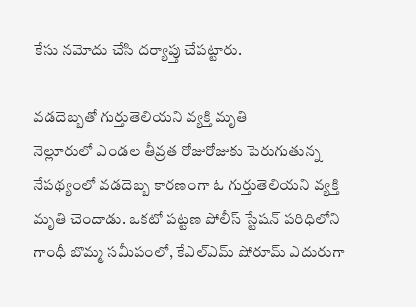కేసు నమోదు చేసి దర్యాప్తు చేపట్టారు.

వడదెబ్బతో గుర్తుతెలియని వ్యక్తి మృతి
నెల్లూరులో ఎండల తీవ్రత రోజురోజుకు పెరుగుతున్న నేపథ్యంలో వడదెబ్బ కారణంగా ఓ గుర్తుతెలియని వ్యక్తి మృతి చెందాడు. ఒకటో పట్టణ పోలీస్ స్టేషన్ పరిధిలోని గాంధీ బొమ్మ సమీపంలో, కేఎల్‌ఎమ్ షోరూమ్ ఎదురుగా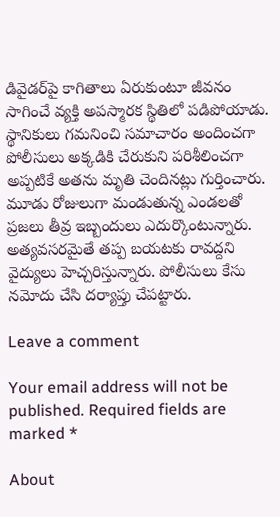డివైడర్‌పై కాగితాలు ఏరుకుంటూ జీవనం సాగించే వ్యక్తి అపస్మారక స్థితిలో పడిపోయాడు. స్థానికులు గమనించి సమాచారం అందించగా పోలీసులు అక్కడికి చేరుకుని పరిశీలించగా అప్పటికే అతను మృతి చెందినట్లు గుర్తించారు. మూడు రోజులుగా మండుతున్న ఎండలతో ప్రజలు తీవ్ర ఇబ్బందులు ఎదుర్కొంటున్నారు. అత్యవసరమైతే తప్ప బయటకు రావద్దని వైద్యులు హెచ్చరిస్తున్నారు. పోలీసులు కేసు నమోదు చేసి దర్యాప్తు చేపట్టారు.

Leave a comment

Your email address will not be published. Required fields are marked *

About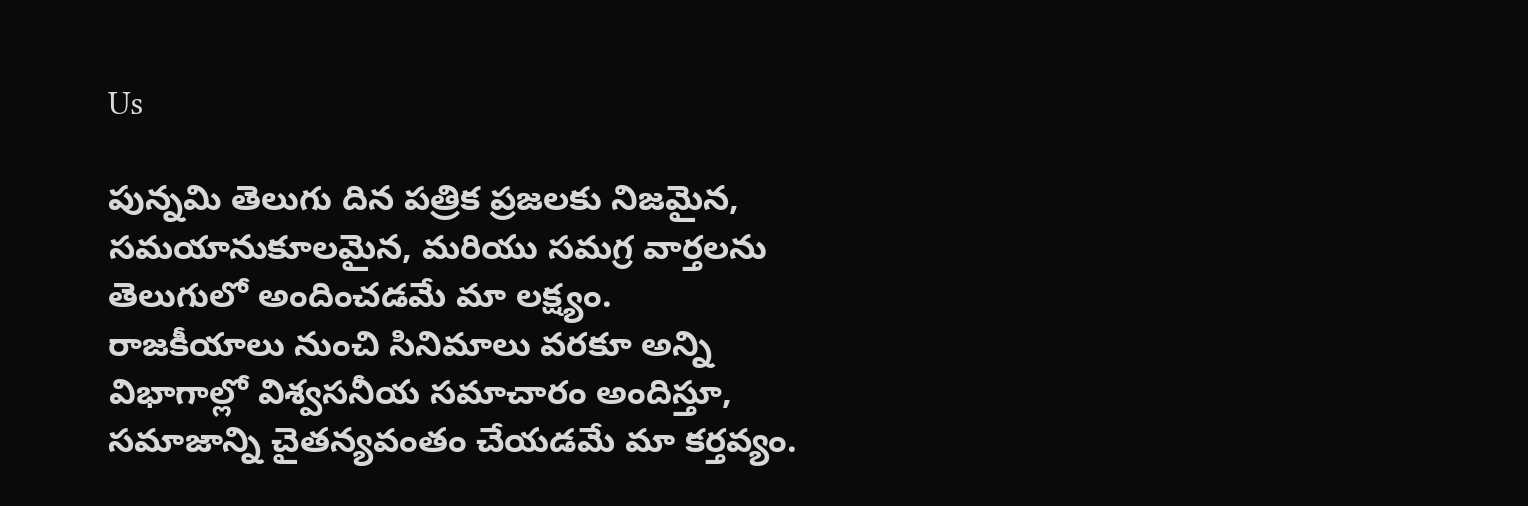Us

పున్నమి తెలుగు దిన పత్రిక ప్రజలకు నిజమైన, సమయానుకూలమైన, మరియు సమగ్ర వార్తలను తెలుగులో అందించడమే మా లక్ష్యం.
రాజకీయాలు నుంచి సినిమాలు వరకూ అన్ని విభాగాల్లో విశ్వసనీయ సమాచారం అందిస్తూ, సమాజాన్ని చైతన్యవంతం చేయడమే మా కర్తవ్యం.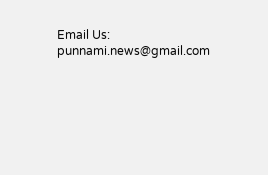Email Us: punnami.news@gmail.com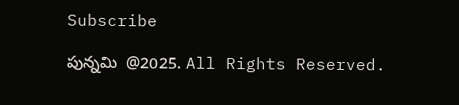Subscribe

పున్నమి  @2025. All Rights Reserved.